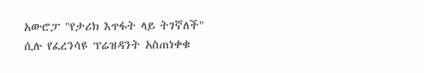አውሮፓ "የታሪክ እጥፋት ላይ ትገኛለች" ሲሉ የፈረንሳዩ ፕሬዝዳንት አስጠነቀቁ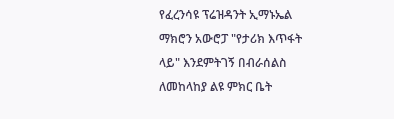የፈረንሳዩ ፕሬዝዳንት ኢማኑኤል ማክሮን አውሮፓ "የታሪክ እጥፋት ላይ" እንደምትገኝ በብራሰልስ ለመከላከያ ልዩ ምክር ቤት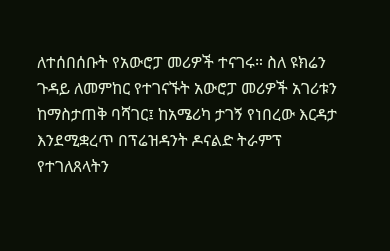ለተሰበሰቡት የአውሮፓ መሪዎች ተናገሩ። ስለ ዩክሬን ጉዳይ ለመምከር የተገናኙት አውሮፓ መሪዎች አገሪቱን ከማስታጠቅ ባሻገር፤ ከአሜሪካ ታገኝ የነበረው እርዳታ እንደሚቋረጥ በፕሬዝዳንት ዶናልድ ትራምፕ የተገለጸላትን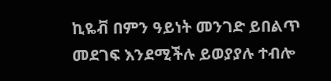ኪዬቭ በምን ዓይነት መንገድ ይበልጥ መደገፍ እንደሚችሉ ይወያያሉ ተብሎ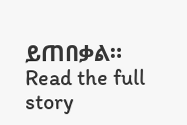ይጠበቃል።
Read the full story